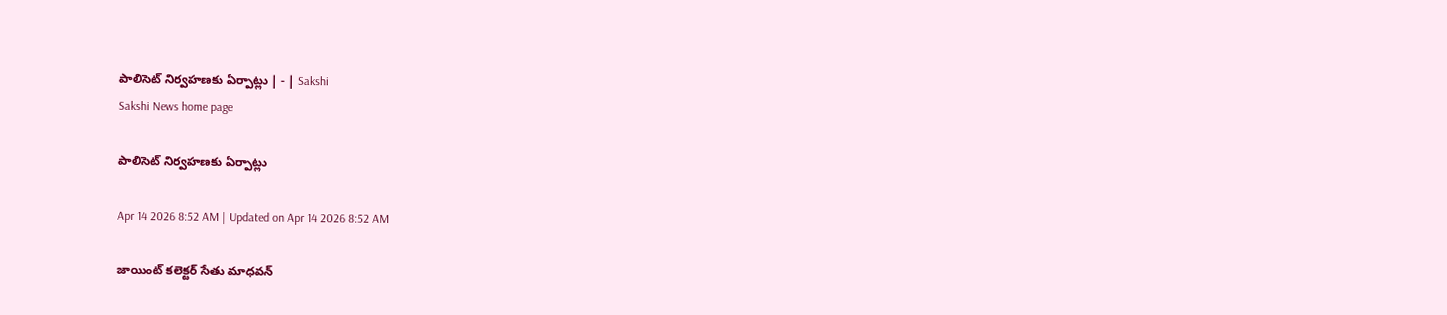పాలిసెట్‌ నిర్వహణకు ఏర్పాట్లు | - | Sakshi
Sakshi News home page

పాలిసెట్‌ నిర్వహణకు ఏర్పాట్లు

Apr 14 2026 8:52 AM | Updated on Apr 14 2026 8:52 AM

జాయింట్‌ కలెక్టర్‌ సేతు మాధవన్‌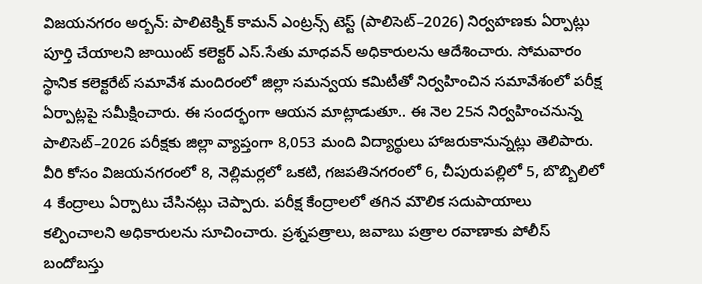విజయనగరం అర్బన్‌: పాలిటెక్నిక్‌ కామన్‌ ఎంట్రన్స్‌ టెస్ట్‌ (పాలిసెట్‌–2026) నిర్వహణకు ఏర్పాట్లు పూర్తి చేయాలని జాయింట్‌ కలెక్టర్‌ ఎస్‌.సేతు మాధవన్‌ అధికారులను ఆదేశించారు. సోమవారం స్థానిక కలెక్టరేట్‌ సమావేశ మందిరంలో జిల్లా సమన్వయ కమిటీతో నిర్వహించిన సమావేశంలో పరీక్ష ఏర్పాట్లపై సమీక్షించారు. ఈ సందర్భంగా ఆయన మాట్లాడుతూ.. ఈ నెల 25న నిర్వహించనున్న పాలిసెట్‌–2026 పరీక్షకు జిల్లా వ్యాప్తంగా 8,053 మంది విద్యార్థులు హాజరుకానున్నట్లు తెలిపారు. వీరి కోసం విజయనగరంలో 8, నెల్లిమర్లలో ఒకటి, గజపతినగరంలో 6, చీపురుపల్లిలో 5, బొబ్బిలిలో 4 కేంద్రాలు ఏర్పాటు చేసినట్లు చెప్పారు. పరీక్ష కేంద్రాలలో తగిన మౌలిక సదుపాయాలు కల్పించాలని అధికారులను సూచించారు. ప్రశ్నపత్రాలు, జవాబు పత్రాల రవాణాకు పోలీస్‌ బందోబస్తు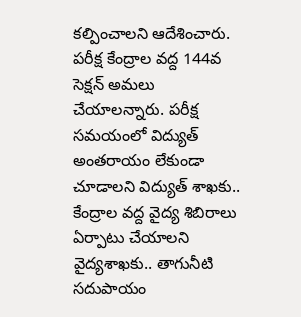కల్పించాలని ఆదేశించారు. పరీక్ష కేంద్రాల వద్ద 144వ సెక్షన్‌ అమలు చేయాలన్నారు. పరీక్ష సమయంలో విద్యుత్‌ అంతరాయం లేకుండా చూడాలని విద్యుత్‌ శాఖకు.. కేంద్రాల వద్ద వైద్య శిబిరాలు ఏర్పాటు చేయాలని వైద్యశాఖకు.. తాగునీటి సదుపాయం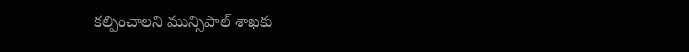కల్పించాలని మున్సిపాల్‌ శాఖకు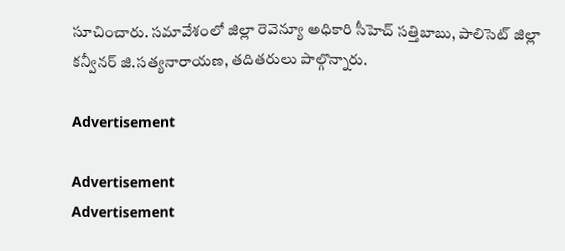సూచించారు. సమావేశంలో జిల్లా రెవెన్యూ అధికారి సీహెచ్‌ సత్తిబాబు, పాలిసెట్‌ జిల్లా కన్వీనర్‌ జి.సత్యనారాయణ, తదితరులు పాల్గొన్నారు.

Advertisement

Advertisement
Advertisement